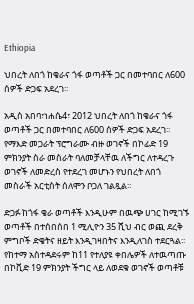Ethiopia

ህበረት ለበጎ ከቄራና ጎፋ ወጣቶች ጋር በመተባበር ለ600 ሰዎች ድጋፍ አደረገ፡፡

አዲስ አበባ፣ነሐሴ4፣ 2012 ህበረት ለበጎ ከቄራና ጎፋ ወጣቶች ጋር በመተባበር ለ600 ሰዎች ድጋፍ አደረገ፡፡የማእድ መጋራት ፕሮግራሙ ብዙ ወገኖች በኮፊድ 19 ምክንያት ስራ መስራት ባለመቻላቸዉ ለችግር ለተዳረጉ ወገኖች ለመድረስ የተደረገ መሆኑን የህበረት ለበጎ መስራች አርቲስት ሰለሞን ቦጋለ ገልጿል፡፡

ድጋፉ ከጎፋ ቄራ ወጣቶች እንዲሁም በዉጭ ሀገር ከሚገኙ ወጣቶች በተሰበሰበ 1 ሚሊዮን 35 ሺህ ብር ወጪ ደረቅ ምግቦች ድቄትና ዘይት እንዲገዛበትና እንዲለገስ ተደርጓል፡፡የከተማ አስተዳደሩም ከ11 የተለያዩ ቀበሌዎች ለተዉጣጡ በኮቪድ 19 ምክንያት ችግር ላይ ለወደቁ ወገኖች ወጣቶቹ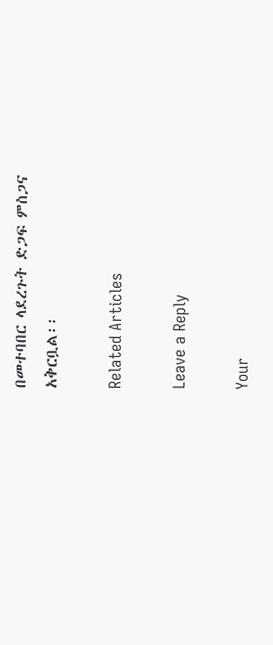በመተባበር ላደረጉት ድጋፍ ምስጋና አቅርቧል፡፡

Related Articles

Leave a Reply

Your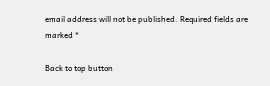email address will not be published. Required fields are marked *

Back to top button